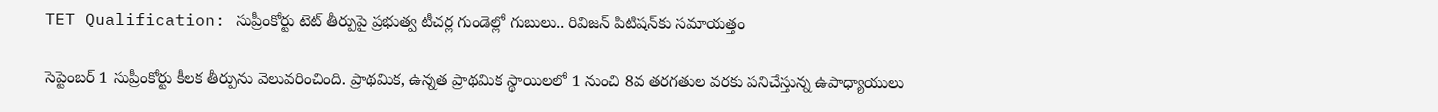TET Qualification: సుప్రీంకోర్టు టెట్‌ తీర్పుపై ప్రభుత్వ టీచర్ల గుండెల్లో గుబులు.. రివిజన్‌ పిటిషన్‌కు సమాయత్తం

సెప్టెంబర్ 1 సుప్రీంకోర్టు కీలక తీర్పును వెలువరించింది. ప్రాథమిక, ఉన్నత ప్రాథమిక స్థాయిలలో 1 నుంచి 8వ తరగతుల వరకు పనిచేస్తున్న ఉపాధ్యాయులు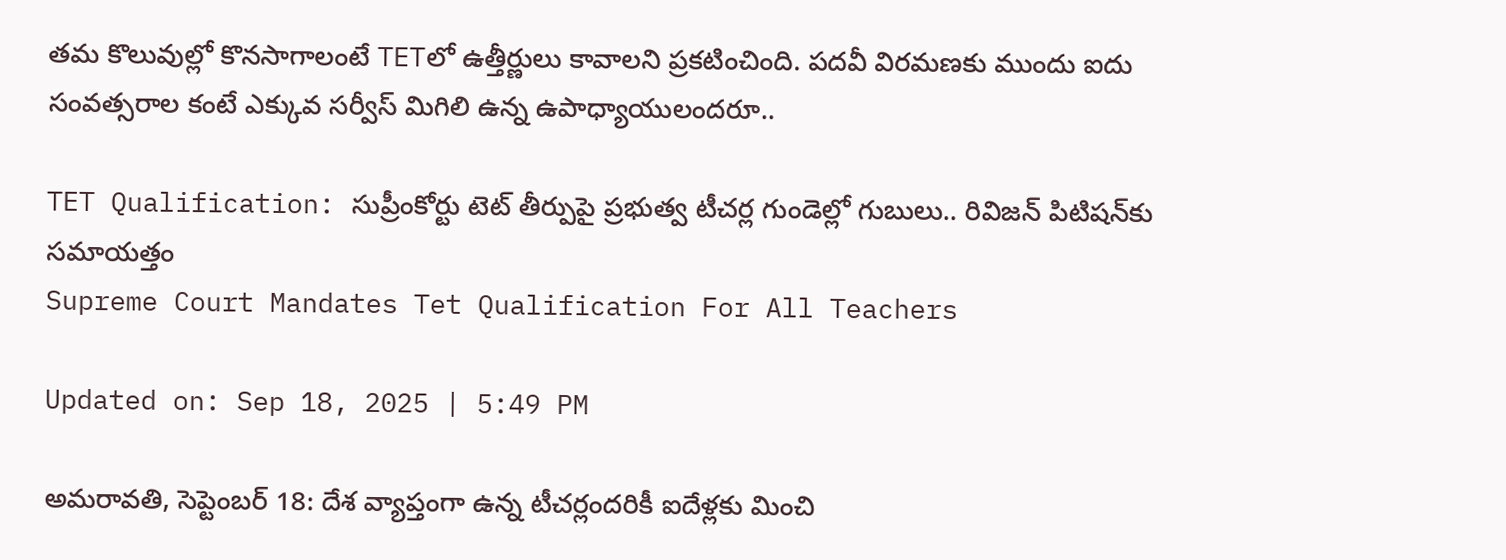తమ కొలువుల్లో కొనసాగాలంటే TETలో ఉత్తీర్ణులు కావాలని ప్రకటించింది. పదవీ విరమణకు ముందు ఐదు సంవత్సరాల కంటే ఎక్కువ సర్వీస్ మిగిలి ఉన్న ఉపాధ్యాయులందరూ..

TET Qualification: సుప్రీంకోర్టు టెట్‌ తీర్పుపై ప్రభుత్వ టీచర్ల గుండెల్లో గుబులు.. రివిజన్‌ పిటిషన్‌కు సమాయత్తం
Supreme Court Mandates Tet Qualification For All Teachers

Updated on: Sep 18, 2025 | 5:49 PM

అమరావతి, సెప్టెంబర్‌ 18: దేశ వ్యాప్తంగా ఉన్న టీచర్లందరికీ ఐదేళ్లకు మించి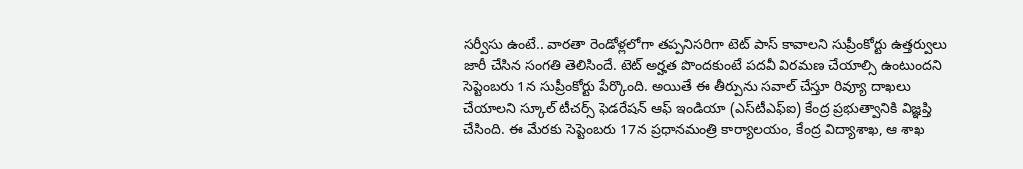సర్వీసు ఉంటే.. వారతా రెండోళ్లలోగా తప్పనిసరిగా టెట్‌ పాస్‌ కావాలని సుప్రీంకోర్టు ఉత్తర్వులు జారీ చేసిన సంగతి తెలిసిందే. టెట్‌ అర్హత పొందకుంటే పదవీ విరమణ చేయాల్సి ఉంటుందని సెప్టెంబరు 1న సుప్రీంకోర్టు పేర్కొంది. అయితే ఈ తీర్పును సవాల్‌ చేస్తూ రివ్యూ దాఖలు చేయాలని స్కూల్‌ టీచర్స్‌ ఫెడరేషన్‌ ఆఫ్‌ ఇండియా (ఎస్‌టీఎఫ్‌ఐ) కేంద్ర ప్రభుత్వానికి విజ్ఞప్తి చేసింది. ఈ మేరకు సెప్టెంబరు 17న ప్రధానమంత్రి కార్యాలయం, కేంద్ర విద్యాశాఖ, ఆ శాఖ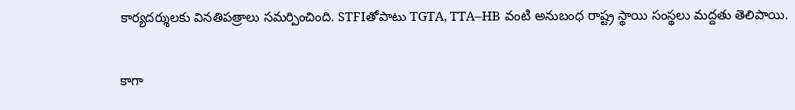కార్యదర్శులకు వినతిపత్రాలు సమర్పించింది. STFIతోపాటు TGTA, TTA–HB వంటి అనుబంధ రాష్ట్ర స్థాయి సంస్థలు మద్దతు తెలిపాయి.

కాగా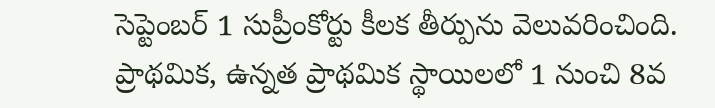సెప్టెంబర్ 1 సుప్రీంకోర్టు కీలక తీర్పును వెలువరించింది. ప్రాథమిక, ఉన్నత ప్రాథమిక స్థాయిలలో 1 నుంచి 8వ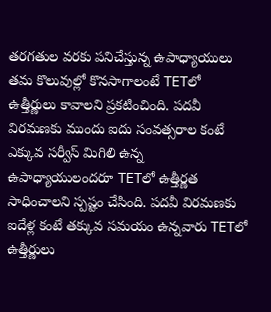తరగతుల వరకు పనిచేస్తున్న ఉపాధ్యాయులు తమ కొలువుల్లో కొనసాగాలంటే TETలో ఉత్తీర్ణులు కావాలని ప్రకటించింది. పదవీ విరమణకు ముందు ఐదు సంవత్సరాల కంటే ఎక్కువ సర్వీస్ మిగిలి ఉన్న ఉపాధ్యాయులందరూ TETలో ఉత్తీర్ణత సాధించాలని స్పష్టం చేసింది. పదవీ విరమణకు ఐదేళ్ల కంటే తక్కువ సమయం ఉన్నవారు TETలో ఉత్తీర్ణులు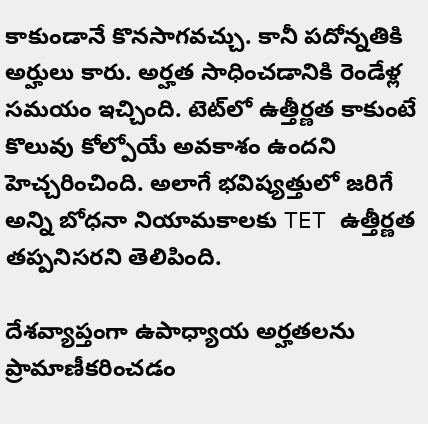కాకుండానే కొనసాగవచ్చు. కానీ పదోన్నతికి అర్హులు కారు. అర్హత సాధించడానికి రెండేళ్ల సమయం ఇచ్చింది. టెట్‌లో ఉత్తీర్ణత కాకుంటే కొలువు కోల్పోయే అవకాశం ఉందని హెచ్చరించింది. అలాగే భవిష్యత్తులో జరిగే అన్ని బోధనా నియామకాలకు TET ఉత్తీర్ణత తప్పనిసరని తెలిపింది.

దేశవ్యాప్తంగా ఉపాధ్యాయ అర్హతలను ప్రామాణీకరించడం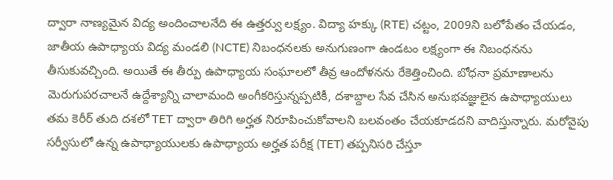ద్వారా నాణ్యమైన విద్య అందించాలనేది ఈ ఉత్తర్వు లక్ష్యం. విద్యా హక్కు (RTE) చట్టం, 2009ని బలోపేతం చేయడం, జాతీయ ఉపాధ్యాయ విద్య మండలి (NCTE) నిబంధనలకు అనుగుణంగా ఉండటం లక్ష్యంగా ఈ నిబంధనను తీసుకువచ్చింది. అయితే ఈ తీర్పు ఉపాధ్యాయ సంఘాలలో తీవ్ర ఆందోళనను రేకెత్తించింది. బోధనా ప్రమాణాలను మెరుగుపరచాలనే ఉద్దేశ్యాన్ని చాలామంది అంగీకరిస్తున్నప్పటికీ, దశాబ్దాల సేవ చేసిన అనుభవజ్ఞులైన ఉపాధ్యాయులు తమ కెరీర్‌ తుది దశలో TET ద్వారా తిరిగి అర్హత నిరూపించుకోవాలని బలవంతం చేయకూడదని వాదిస్తున్నారు. మరోవైపు సర్వీసులో ఉన్న ఉపాధ్యాయులకు ఉపాధ్యాయ అర్హత పరీక్ష (TET) తప్పనిసరి చేస్తూ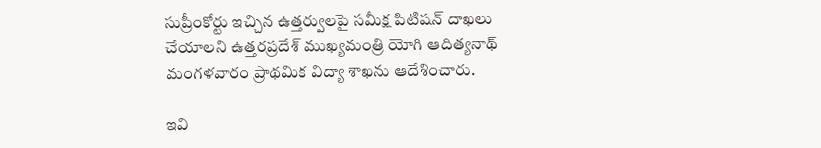సుప్రీంకోర్టు ఇచ్చిన ఉత్తర్వులపై సమీక్ష పిటిషన్ దాఖలు చేయాలని ఉత్తరప్రదేశ్ ముఖ్యమంత్రి యోగి ఆదిత్యనాథ్ మంగళవారం ప్రాథమిక విద్యా శాఖను ఆదేశించారు.

ఇవి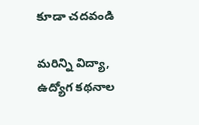కూడా చదవండి

మరిన్ని విద్యా, ఉద్యోగ కథనాల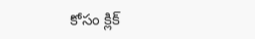కోసం క్లిక్‌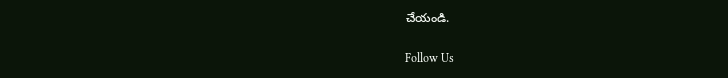చేయండి.

Follow Us